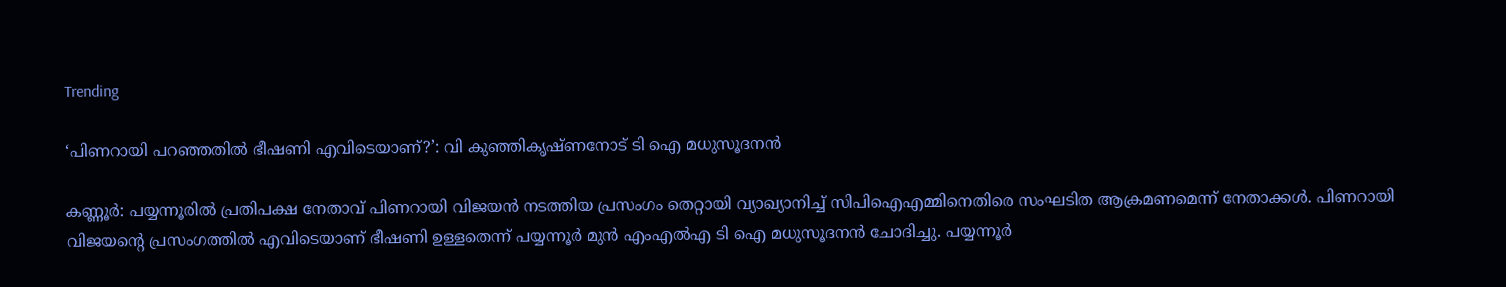Trending

‘പിണറായി പറഞ്ഞതിൽ ഭീഷണി എവിടെയാണ്?’: വി കുഞ്ഞികൃഷ്ണനോട് ടി ഐ മധുസൂദനന്‍

കണ്ണൂര്‍: പയ്യന്നൂരില്‍ പ്രതിപക്ഷ നേതാവ് പിണറായി വിജയന്‍ നടത്തിയ പ്രസംഗം തെറ്റായി വ്യാഖ്യാനിച്ച് സിപിഐഎമ്മിനെതിരെ സംഘടിത ആക്രമണമെന്ന് നേതാക്കള്‍. പിണറായി വിജയന്റെ പ്രസംഗത്തില്‍ എവിടെയാണ് ഭീഷണി ഉള്ളതെന്ന് പയ്യന്നൂര്‍ മുന്‍ എംഎല്‍എ ടി ഐ മധുസൂദനന്‍ ചോദിച്ചു. പയ്യന്നൂര്‍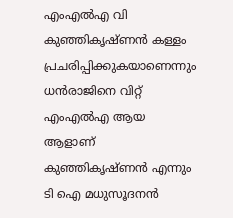എംഎല്‍എ വി കുഞ്ഞികൃഷ്ണന്‍ കള്ളം പ്രചരിപ്പിക്കുകയാണെന്നും ധന്‍രാജിനെ വിറ്റ് എംഎല്‍എ ആയ ആളാണ് കുഞ്ഞികൃഷ്ണന്‍ എന്നും ടി ഐ മധുസൂദനന്‍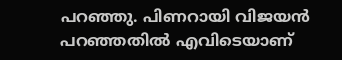പറഞ്ഞു. പിണറായി വിജയന്‍ പറഞ്ഞതില്‍ എവിടെയാണ്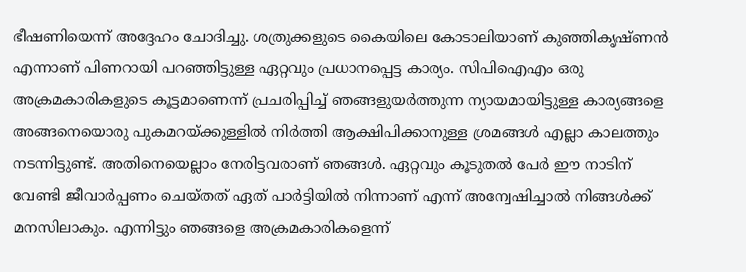ഭീഷണിയെന്ന് അദ്ദേഹം ചോദിച്ചു. ശത്രുക്കളുടെ കൈയിലെ കോടാലിയാണ് കുഞ്ഞികൃഷ്ണന്‍ എന്നാണ് പിണറായി പറഞ്ഞിട്ടുള്ള ഏറ്റവും പ്രധാനപ്പെട്ട കാര്യം. സിപിഐഎം ഒരു അക്രമകാരികളുടെ കൂട്ടമാണെന്ന് പ്രചരിപ്പിച്ച് ഞങ്ങളുയര്‍ത്തുന്ന ന്യായമായിട്ടുള്ള കാര്യങ്ങളെ അങ്ങനെയൊരു പുകമറയ്ക്കുള്ളില്‍ നിര്‍ത്തി ആക്ഷിപിക്കാനുള്ള ശ്രമങ്ങള്‍ എല്ലാ കാലത്തും നടന്നിട്ടുണ്ട്. അതിനെയെല്ലാം നേരിട്ടവരാണ് ഞങ്ങള്‍. ഏറ്റവും കൂടുതല്‍ പേര്‍ ഈ നാടിന് വേണ്ടി ജീവാര്‍പ്പണം ചെയ്തത് ഏത് പാര്‍ട്ടിയില്‍ നിന്നാണ് എന്ന് അന്വേഷിച്ചാല്‍ നിങ്ങള്‍ക്ക് മനസിലാകും. എന്നിട്ടും ഞങ്ങളെ അക്രമകാരികളെന്ന്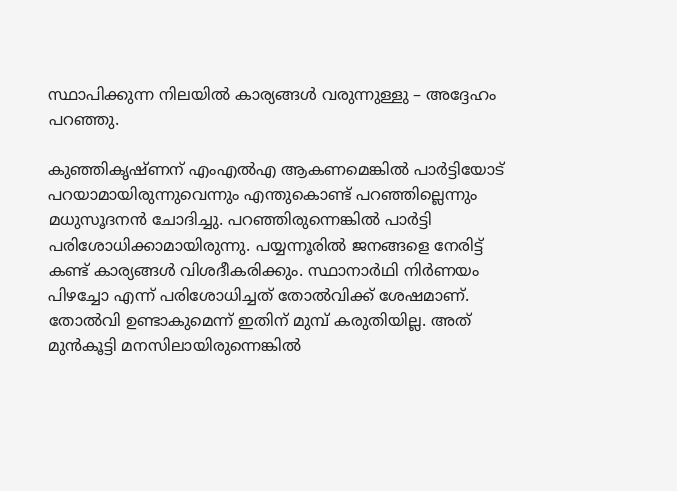സ്ഥാപിക്കുന്ന നിലയില്‍ കാര്യങ്ങള്‍ വരുന്നുള്ളു – അദ്ദേഹം പറഞ്ഞു.

കുഞ്ഞികൃഷ്ണന് എംഎല്‍എ ആകണമെങ്കില്‍ പാര്‍ട്ടിയോട് പറയാമായിരുന്നുവെന്നും എന്തുകൊണ്ട് പറഞ്ഞില്ലെന്നും മധുസൂദനന്‍ ചോദിച്ചു. പറഞ്ഞിരുന്നെങ്കില്‍ പാര്‍ട്ടി പരിശോധിക്കാമായിരുന്നു. പയ്യന്നൂരില്‍ ജനങ്ങളെ നേരിട്ട് കണ്ട് കാര്യങ്ങള്‍ വിശദീകരിക്കും. സ്ഥാനാര്‍ഥി നിര്‍ണയം പിഴച്ചോ എന്ന് പരിശോധിച്ചത് തോല്‍വിക്ക് ശേഷമാണ്. തോല്‍വി ഉണ്ടാകുമെന്ന് ഇതിന് മുമ്പ് കരുതിയില്ല. അത് മുന്‍കൂട്ടി മനസിലായിരുന്നെങ്കില്‍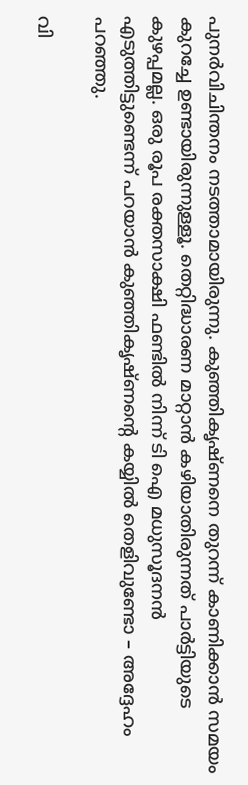പുനര്‍വിചിന്തനം നടത്താമായിരുന്നു. കുഞ്ഞികൃഷ്ണനെ തുറന്ന് കാണിക്കാന്‍ സമയം കുറച്ചേ ഉണ്ടായിരുന്നുള്ളൂ. തെറ്റിദ്ധാരണ മാറ്റാന്‍ കഴിയാതിരുന്നത് പാര്‍ട്ടിയുടെ കുഴപ്പമല്ല. ഒരു രൂപ രക്തസാക്ഷി ഫണ്ടില്‍ നിന്ന് ടി ഐ മധുസൂദനന്‍ എടുത്തിട്ടുണ്ടെന്ന് പറയാന്‍ കുഞ്ഞികൃഷ്ണന്റെ കയ്യില്‍ തെളിവുണ്ടോ – അദ്ദേഹം പറഞ്ഞു.

വി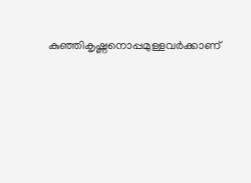കുഞ്ഞികൃഷ്ണനൊപ്പമുള്ളവര്‍ക്കാണ്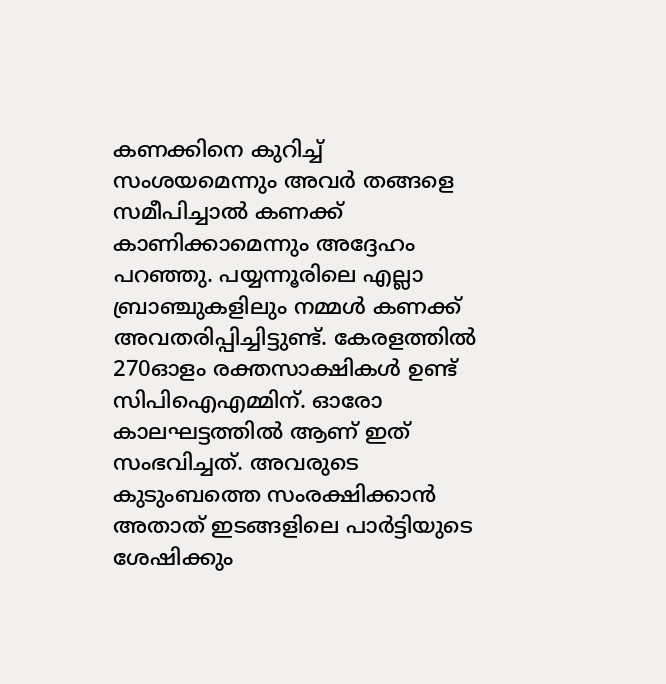കണക്കിനെ കുറിച്ച് സംശയമെന്നും അവര്‍ തങ്ങളെ സമീപിച്ചാല്‍ കണക്ക് കാണിക്കാമെന്നും അദ്ദേഹം പറഞ്ഞു. പയ്യന്നൂരിലെ എല്ലാ ബ്രാഞ്ചുകളിലും നമ്മള്‍ കണക്ക് അവതരിപ്പിച്ചിട്ടുണ്ട്. കേരളത്തില്‍ 270ഓളം രക്തസാക്ഷികള്‍ ഉണ്ട് സിപിഐഎമ്മിന്. ഓരോ കാലഘട്ടത്തില്‍ ആണ് ഇത് സംഭവിച്ചത്. അവരുടെ കുടുംബത്തെ സംരക്ഷിക്കാന്‍ അതാത് ഇടങ്ങളിലെ പാര്‍ട്ടിയുടെ ശേഷിക്കും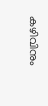കഴിവിനും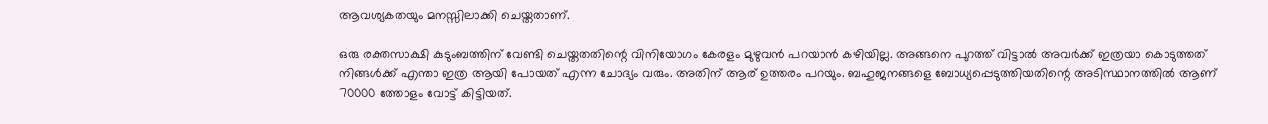ആവശ്യകതയും മനസ്സിലാക്കി ചെയ്തതാണ്.

ഒരു രക്തസാക്ഷി കുടുംബത്തിന് വേണ്ടി ചെയ്തതതിന്റെ വിനിയോഗം കേരളം മുഴുവന്‍ പറയാന്‍ കഴിയില്ല. അങ്ങനെ പുറത്ത് വിട്ടാല്‍ അവര്‍ക്ക് ഇത്രയാ കൊടുത്തത് നിങ്ങള്‍ക്ക് എന്താ ഇത്ര ആയി പോയത് എന്ന ചോദ്യം വരും. അതിന് ആര് ഉത്തരം പറയും. ബഹുജനങ്ങളെ ബോധ്യപ്പെടുത്തിയതിന്റെ അടിസ്ഥാനത്തില്‍ ആണ് 70000 ത്തോളം വോട്ട് കിട്ടിയത്.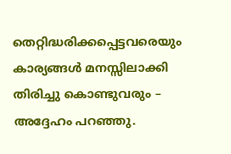തെറ്റിദ്ധരിക്കപ്പെട്ടവരെയും കാര്യങ്ങള്‍ മനസ്സിലാക്കി തിരിച്ചു കൊണ്ടുവരും – അദ്ദേഹം പറഞ്ഞു.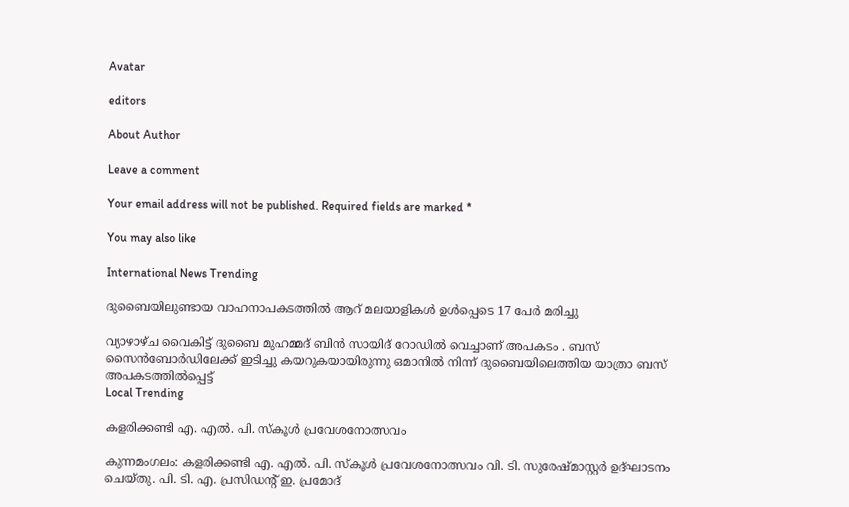Avatar

editors

About Author

Leave a comment

Your email address will not be published. Required fields are marked *

You may also like

International News Trending

ദുബൈയിലുണ്ടായ വാഹനാപകടത്തില്‍ ആറ് മലയാളികള്‍ ഉള്‍പ്പെടെ 17 പേര്‍ മരിച്ചു

വ്യാഴാഴ്ച വൈകിട്ട് ദുബൈ മുഹമ്മദ് ബിൻ സായിദ് റോഡിൽ വെച്ചാണ് അപകടം . ബസ് സൈൻബോർഡിലേക്ക് ഇടിച്ചു കയറുകയായിരുന്നു ഒമാനിൽ നിന്ന് ദുബൈയിലെത്തിയ യാത്രാ ബസ് അപകടത്തിൽപ്പെട്ട്
Local Trending

കളരിക്കണ്ടി എ. എല്‍. പി. സ്‌കൂള്‍ പ്രവേശനോത്സവം

കുന്നമംഗലം: കളരിക്കണ്ടി എ. എല്‍. പി. സ്‌കൂള്‍ പ്രവേശനോത്സവം വി. ടി. സുരേഷ്മാസ്റ്റര്‍ ഉദ്ഘാടനം ചെയ്തു. പി. ടി. എ. പ്രസിഡന്റ് ഇ. പ്രമോദ്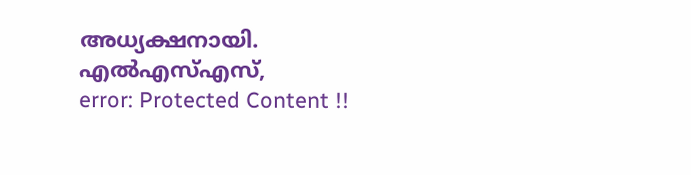അധ്യക്ഷനായി. എല്‍എസ്എസ്,
error: Protected Content !!